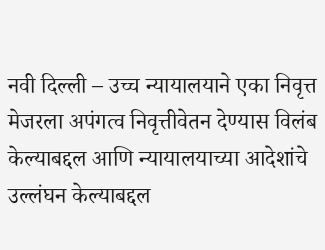नवी दिल्ली – उच्च न्यायालयाने एका निवृत्त मेजरला अपंगत्व निवृत्तीवेतन देण्यास विलंब केल्याबद्दल आणि न्यायालयाच्या आदेशांचे उल्लंघन केल्याबद्दल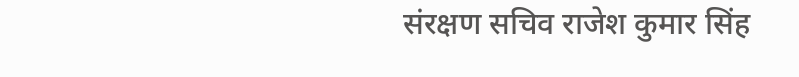संरक्षण सचिव राजेश कुमार सिंह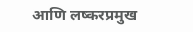आणि लष्करप्रमुख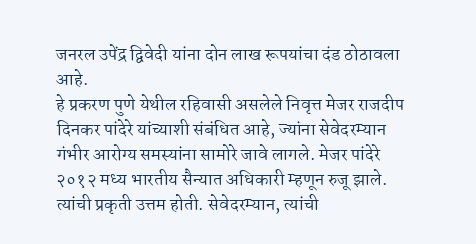जनरल उपेंद्र द्विवेदी यांना दोन लाख रूपयांचा दंड ठोठावला आहे.
हे प्रकरण पुणे येथील रहिवासी असलेले निवृत्त मेजर राजदीप दिनकर पांदेरे यांच्याशी संबंधित आहे, ज्यांना सेवेदरम्यान गंभीर आरोग्य समस्यांना सामोरे जावे लागले. मेजर पांदेरे २०१२ मध्य भारतीय सैन्यात अधिकारी म्हणून रुजू झाले. त्यांची प्रकृती उत्तम होती. सेवेदरम्यान, त्यांची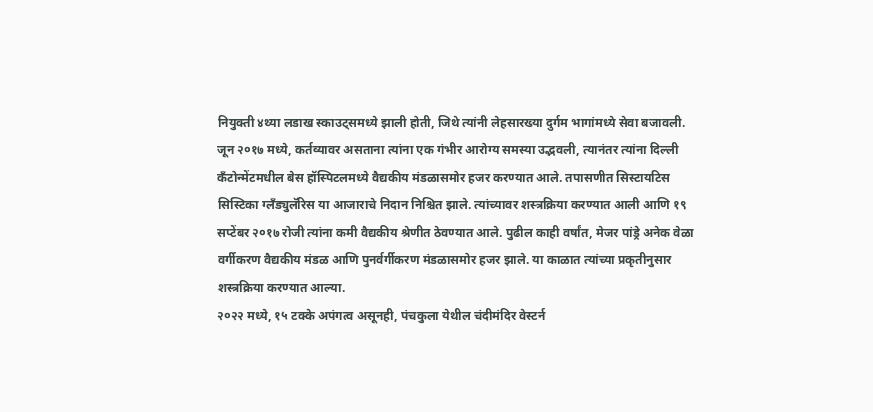नियुक्ती ४थ्या लडाख स्काउट्समध्ये झाली होती, जिथे त्यांनी लेहसारख्या दुर्गम भागांमध्ये सेवा बजावली.
जून २०१७ मध्ये, कर्तव्यावर असताना त्यांना एक गंभीर आरोग्य समस्या उद्भवली, त्यानंतर त्यांना दिल्ली कँटोन्मेंटमधील बेस हॉस्पिटलमध्ये वैद्यकीय मंडळासमोर हजर करण्यात आले. तपासणीत सिस्टायटिस सिस्टिका ग्लँड्युलॅरिस या आजाराचे निदान निश्चित झाले. त्यांच्यावर शस्त्रक्रिया करण्यात आली आणि १९ सप्टेंबर २०१७ रोजी त्यांना कमी वैद्यकीय श्रेणीत ठेवण्यात आले. पुढील काही वर्षांत, मेजर पांड्रे अनेक वेळा वर्गीकरण वैद्यकीय मंडळ आणि पुनर्वर्गीकरण मंडळासमोर हजर झाले. या काळात त्यांच्या प्रकृतीनुसार शस्त्रक्रिया करण्यात आल्या.
२०२२ मध्ये, १५ टक्के अपंगत्व असूनही, पंचकुला येथील चंदीमंदिर वेस्टर्न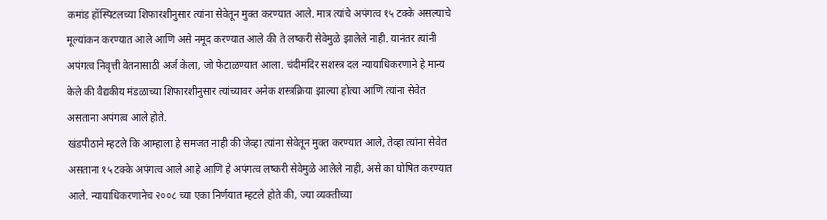कमांड हॉस्पिटलच्या शिफारशीनुसार त्यांना सेवेतून मुक्त करण्यात आले. मात्र त्यांचे अपंगत्व १५ टक्के असल्याचे मूल्यांकन करण्यात आले आणि असे नमूद करण्यात आले की ते लष्करी सेवेमुळे झालेले नाही. यानंतर त्यांनी अपंगत्व निवृत्ती वेतनासाठी अर्ज केला, जो फेटाळण्यात आला. चंदीमंदिर सशस्त्र दल न्यायाधिकरणाने हे मान्य केले की वैद्यकीय मंडळाच्या शिफारशीनुसार त्यांच्यावर अनेक शस्त्रक्रिया झाल्या होत्या आणि त्यांना सेवेत असताना अपंगत्व आले होते.
खंडपीठाने म्हटले कि आम्हाला हे समजत नाही की जेव्हा त्यांना सेवेतून मुक्त करण्यात आले, तेव्हा त्यांना सेवेत असताना १५ टक्के अपंगत्व आले आहे आणि हे अपंगत्व लष्करी सेवेमुळे आलेले नाही, असे का घोषित करण्यात आले. न्यायाधिकरणानेच २००८ च्या एका निर्णयात म्हटले होते की, ज्या व्यक्तीच्या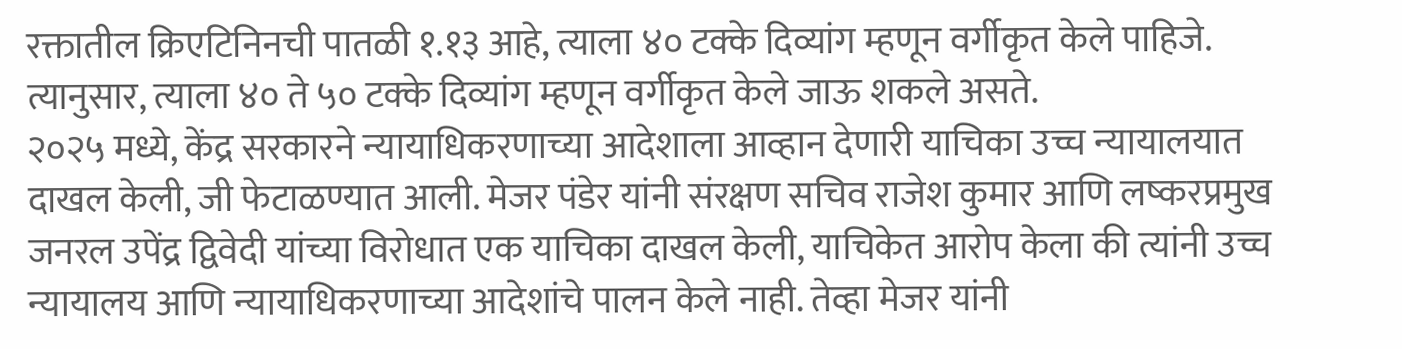रक्तातील क्रिएटिनिनची पातळी १.१३ आहे, त्याला ४० टक्के दिव्यांग म्हणून वर्गीकृत केले पाहिजे. त्यानुसार, त्याला ४० ते ५० टक्के दिव्यांग म्हणून वर्गीकृत केले जाऊ शकले असते.
२०२५ मध्ये, केंद्र सरकारने न्यायाधिकरणाच्या आदेशाला आव्हान देणारी याचिका उच्च न्यायालयात दाखल केली, जी फेटाळण्यात आली. मेजर पंडेर यांनी संरक्षण सचिव राजेश कुमार आणि लष्करप्रमुख जनरल उपेंद्र द्विवेदी यांच्या विरोधात एक याचिका दाखल केली, याचिकेत आरोप केला की त्यांनी उच्च न्यायालय आणि न्यायाधिकरणाच्या आदेशांचे पालन केले नाही. तेव्हा मेजर यांनी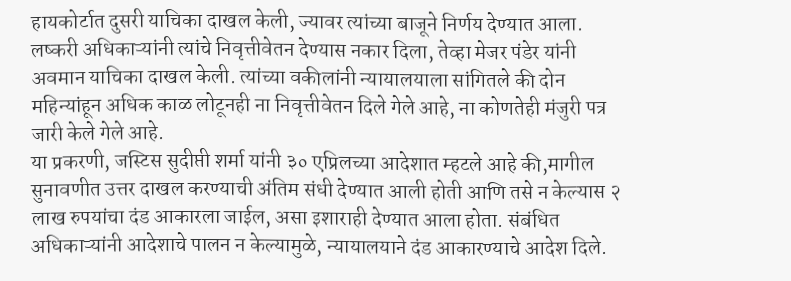हायकोर्टात दुसरी याचिका दाखल केली, ज्यावर त्यांच्या बाजूने निर्णय देण्यात आला. लष्करी अधिकाऱ्यांनी त्यांचे निवृत्तीवेतन देण्यास नकार दिला, तेव्हा मेजर पंडेर यांनी अवमान याचिका दाखल केली. त्यांच्या वकीलांनी न्यायालयाला सांगितले की दोन महिन्यांहून अधिक काळ लोटूनही ना निवृत्तीवेतन दिले गेले आहे, ना कोणतेही मंजुरी पत्र जारी केले गेले आहे.
या प्रकरणी, जस्टिस सुदीप्ती शर्मा यांनी ३० एप्रिलच्या आदेशात म्हटले आहे की,मागील सुनावणीत उत्तर दाखल करण्याची अंतिम संधी देण्यात आली होती आणि तसे न केल्यास २ लाख रुपयांचा दंड आकारला जाईल, असा इशाराही देण्यात आला होता. संबंधित अधिकाऱ्यांनी आदेशाचे पालन न केल्यामुळे, न्यायालयाने दंड आकारण्याचे आदेश दिले.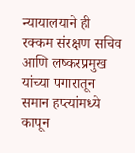न्यायालयाने ही रक्कम संरक्षण सचिव आणि लष्करप्रमुख यांच्या पगारातून समान हप्त्यांमध्ये कापून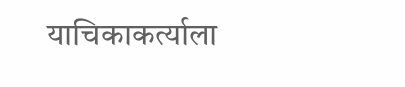याचिकाकर्त्याला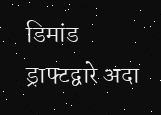डिमांड ड्राफ्टद्वारे अदा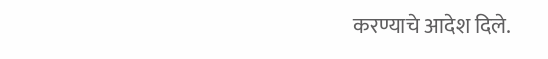करण्याचे आदेश दिले.